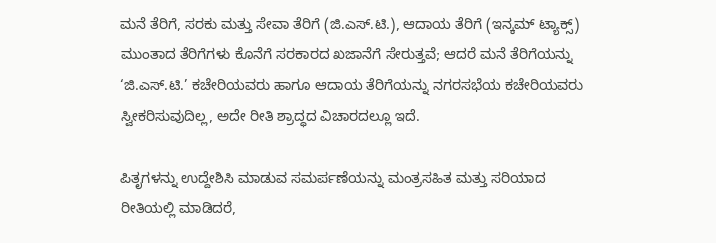ಮನೆ ತೆರಿಗೆ, ಸರಕು ಮತ್ತು ಸೇವಾ ತೆರಿಗೆ (ಜಿ.ಎಸ್.ಟಿ.), ಆದಾಯ ತೆರಿಗೆ (ಇನ್ಕಮ್ ಟ್ಯಾಕ್ಸ್) ಮುಂತಾದ ತೆರಿಗೆಗಳು ಕೊನೆಗೆ ಸರಕಾರದ ಖಜಾನೆಗೆ ಸೇರುತ್ತವೆ; ಆದರೆ ಮನೆ ತೆರಿಗೆಯನ್ನು ‘ಜಿ.ಎಸ್.ಟಿ.’ ಕಚೇರಿಯವರು ಹಾಗೂ ಆದಾಯ ತೆರಿಗೆಯನ್ನು ನಗರಸಭೆಯ ಕಚೇರಿಯವರು ಸ್ವೀಕರಿಸುವುದಿಲ್ಲ, ಅದೇ ರೀತಿ ಶ್ರಾದ್ಧದ ವಿಚಾರದಲ್ಲೂ ಇದೆ.

ಪಿತೃಗಳನ್ನು ಉದ್ದೇಶಿಸಿ ಮಾಡುವ ಸಮರ್ಪಣೆಯನ್ನು ಮಂತ್ರಸಹಿತ ಮತ್ತು ಸರಿಯಾದ ರೀತಿಯಲ್ಲಿ ಮಾಡಿದರೆ,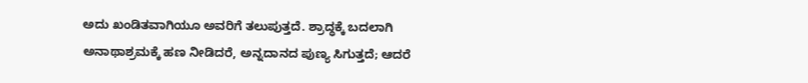ಅದು ಖಂಡಿತವಾಗಿಯೂ ಅವರಿಗೆ ತಲುಪುತ್ತದೆ. ಶ್ರಾದ್ಧಕ್ಕೆ ಬದಲಾಗಿ ಅನಾಥಾಶ್ರಮಕ್ಕೆ ಹಣ ನೀಡಿದರೆ, ಅನ್ನದಾನದ ಪುಣ್ಯ ಸಿಗುತ್ತದೆ; ಆದರೆ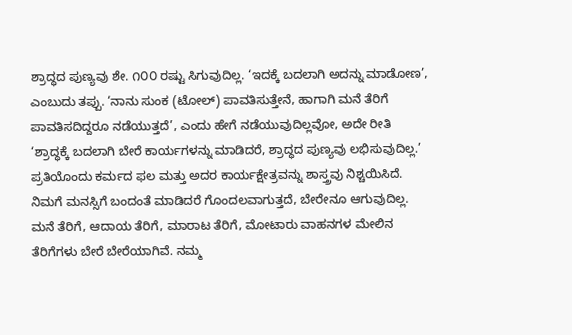ಶ್ರಾದ್ಧದ ಪುಣ್ಯವು ಶೇ. ೧೦೦ ರಷ್ಟು ಸಿಗುವುದಿಲ್ಲ. ‘ಇದಕ್ಕೆ ಬದಲಾಗಿ ಅದನ್ನು ಮಾಡೋಣ’, ಎಂಬುದು ತಪ್ಪು. ‘ನಾನು ಸುಂಕ (ಟೋಲ್) ಪಾವತಿಸುತ್ತೇನೆ, ಹಾಗಾಗಿ ಮನೆ ತೆರಿಗೆ ಪಾವತಿಸದಿದ್ದರೂ ನಡೆಯುತ್ತದೆ’, ಎಂದು ಹೇಗೆ ನಡೆಯುವುದಿಲ್ಲವೋ, ಅದೇ ರೀತಿ ‘ಶ್ರಾದ್ಧಕ್ಕೆ ಬದಲಾಗಿ ಬೇರೆ ಕಾರ್ಯಗಳನ್ನು ಮಾಡಿದರೆ, ಶ್ರಾದ್ಧದ ಪುಣ್ಯವು ಲಭಿಸುವುದಿಲ್ಲ.’
ಪ್ರತಿಯೊಂದು ಕರ್ಮದ ಫಲ ಮತ್ತು ಅದರ ಕಾರ್ಯಕ್ಷೇತ್ರವನ್ನು ಶಾಸ್ತ್ರವು ನಿಶ್ಚಯಿಸಿದೆ. ನಿಮಗೆ ಮನಸ್ಸಿಗೆ ಬಂದಂತೆ ಮಾಡಿದರೆ ಗೊಂದಲವಾಗುತ್ತದೆ, ಬೇರೇನೂ ಆಗುವುದಿಲ್ಲ. ಮನೆ ತೆರಿಗೆ, ಆದಾಯ ತೆರಿಗೆ, ಮಾರಾಟ ತೆರಿಗೆ, ಮೋಟಾರು ವಾಹನಗಳ ಮೇಲಿನ ತೆರಿಗೆಗಳು ಬೇರೆ ಬೇರೆಯಾಗಿವೆ. ನಮ್ಮ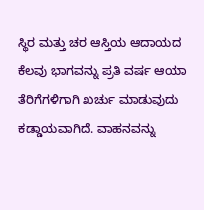ಸ್ಥಿರ ಮತ್ತು ಚರ ಆಸ್ತಿಯ ಆದಾಯದ ಕೆಲವು ಭಾಗವನ್ನು ಪ್ರತಿ ವರ್ಷ ಆಯಾ ತೆರಿಗೆಗಳಿಗಾಗಿ ಖರ್ಚು ಮಾಡುವುದು ಕಡ್ಡಾಯವಾಗಿದೆ. ವಾಹನವನ್ನು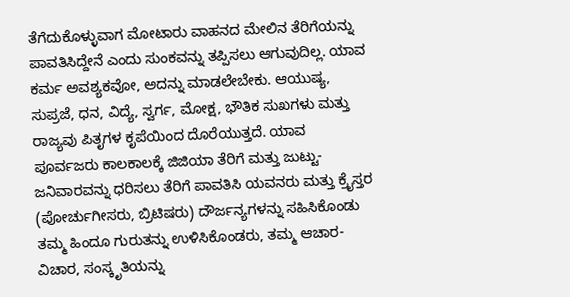ತೆಗೆದುಕೊಳ್ಳುವಾಗ ಮೋಟಾರು ವಾಹನದ ಮೇಲಿನ ತೆರಿಗೆಯನ್ನು ಪಾವತಿಸಿದ್ದೇನೆ ಎಂದು ಸುಂಕವನ್ನು ತಪ್ಪಿಸಲು ಆಗುವುದಿಲ್ಲ. ಯಾವ ಕರ್ಮ ಅವಶ್ಯಕವೋ, ಅದನ್ನು ಮಾಡಲೇಬೇಕು. ಆಯುಷ್ಯ, ಸುಪ್ರಜೆ, ಧನ, ವಿದ್ಯೆ, ಸ್ವರ್ಗ, ಮೋಕ್ಷ, ಭೌತಿಕ ಸುಖಗಳು ಮತ್ತು ರಾಜ್ಯವು ಪಿತೃಗಳ ಕೃಪೆಯಿಂದ ದೊರೆಯುತ್ತದೆ. ಯಾವ ಪೂರ್ವಜರು ಕಾಲಕಾಲಕ್ಕೆ ಜಿಜಿಯಾ ತೆರಿಗೆ ಮತ್ತು ಜುಟ್ಟು-ಜನಿವಾರವನ್ನು ಧರಿಸಲು ತೆರಿಗೆ ಪಾವತಿಸಿ ಯವನರು ಮತ್ತು ಕ್ರೈಸ್ತರ (ಪೋರ್ಚುಗೀಸರು, ಬ್ರಿಟಿಷರು) ದೌರ್ಜನ್ಯಗಳನ್ನು ಸಹಿಸಿಕೊಂಡು ತಮ್ಮ ಹಿಂದೂ ಗುರುತನ್ನು ಉಳಿಸಿಕೊಂಡರು, ತಮ್ಮ ಆಚಾರ-ವಿಚಾರ, ಸಂಸ್ಕೃತಿಯನ್ನು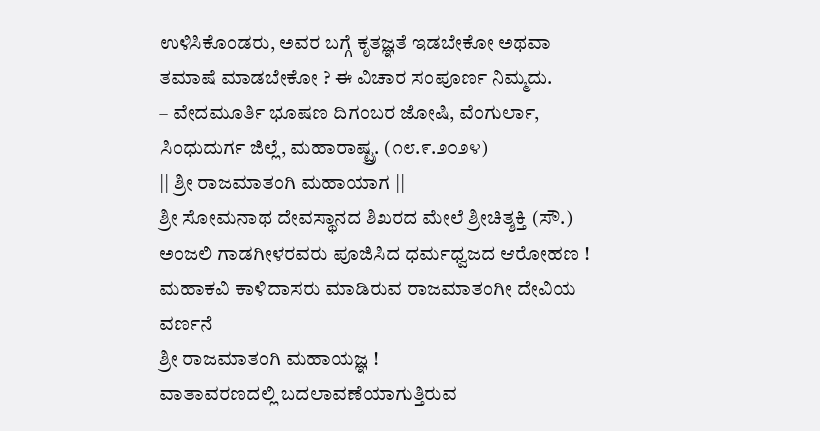ಉಳಿಸಿಕೊಂಡರು, ಅವರ ಬಗ್ಗೆ ಕೃತಜ್ಞತೆ ಇಡಬೇಕೋ ಅಥವಾ ತಮಾಷೆ ಮಾಡಬೇಕೋ ? ಈ ವಿಚಾರ ಸಂಪೂರ್ಣ ನಿಮ್ಮದು.
– ವೇದಮೂರ್ತಿ ಭೂಷಣ ದಿಗಂಬರ ಜೋಷಿ, ವೆಂಗುರ್ಲಾ, ಸಿಂಧುದುರ್ಗ ಜಿಲ್ಲೆ, ಮಹಾರಾಷ್ಟ್ರ. (೧೮.೯.೨೦೨೪)
|| ಶ್ರೀ ರಾಜಮಾತಂಗಿ ಮಹಾಯಾಗ ||
ಶ್ರೀ ಸೋಮನಾಥ ದೇವಸ್ಥಾನದ ಶಿಖರದ ಮೇಲೆ ಶ್ರೀಚಿತ್ಶಕ್ತಿ (ಸೌ.) ಅಂಜಲಿ ಗಾಡಗೀಳರವರು ಪೂಜಿಸಿದ ಧರ್ಮಧ್ವಜದ ಆರೋಹಣ !
ಮಹಾಕವಿ ಕಾಳಿದಾಸರು ಮಾಡಿರುವ ರಾಜಮಾತಂಗೀ ದೇವಿಯ ವರ್ಣನೆ
ಶ್ರೀ ರಾಜಮಾತಂಗಿ ಮಹಾಯಜ್ಞ !
ವಾತಾವರಣದಲ್ಲಿ ಬದಲಾವಣೆಯಾಗುತ್ತಿರುವ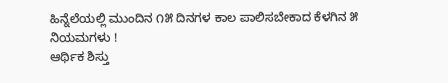ಹಿನ್ನೆಲೆಯಲ್ಲಿ ಮುಂದಿನ ೧೫ ದಿನಗಳ ಕಾಲ ಪಾಲಿಸಬೇಕಾದ ಕೆಳಗಿನ ೫ ನಿಯಮಗಳು !
ಆರ್ಥಿಕ ಶಿಸ್ತು